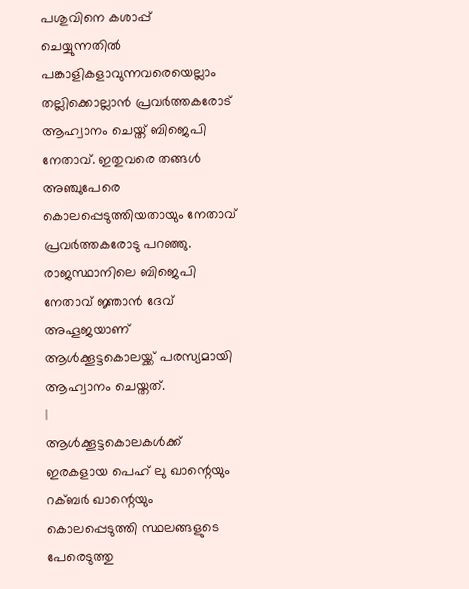പശുവിനെ കശാപ്പ് ചെയ്യുന്നതിൽ പങ്കാളികളാവുന്നവരെയെല്ലാം തല്ലിക്കൊല്ലാൻ പ്രവർത്തകരോട് ആഹ്വാനം ചെയ്ത് ബിജെപി നേതാവ്. ഇതുവരെ തങ്ങൾ അഞ്ചുപേരെ കൊലപ്പെടുത്തിയതായും നേതാവ് പ്രവർത്തകരോടു പറഞ്ഞു. രാജസ്ഥാനിലെ ബിജെപി നേതാവ് ജ്ഞാൻ ദേവ് അഹൂജയാണ് ആൾക്കൂട്ടകൊലയ്ക്ക് പരസ്യമായി ആഹ്വാനം ചെയ്തത്.
|
ആൾക്കൂട്ടകൊലകൾക്ക് ഇരകളായ പെഹ് ലു ഖാന്റെയും റക്ബർ ഖാന്റെയും കൊലപ്പെടുത്തി സ്ഥലങ്ങളുടെ പേരെടുത്തു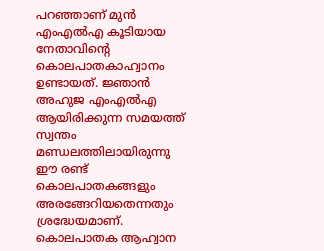പറഞ്ഞാണ് മുൻ എംഎൽഎ കൂടിയായ നേതാവിന്റെ കൊലപാതകാഹ്വാനം ഉണ്ടായത്. ജ്ഞാൻ അഹുജ എംഎൽഎ ആയിരിക്കുന്ന സമയത്ത് സ്വന്തം മണ്ഡലത്തിലായിരുന്നു ഈ രണ്ട് കൊലപാതകങ്ങളും അരങ്ങേറിയതെന്നതും ശ്രദ്ധേയമാണ്.
കൊലപാതക ആഹ്വാന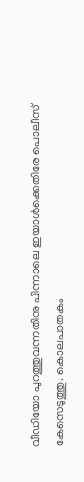വീഡിയോ പുറത്തുവന്നതിനു പിന്നാലെ ഇയാൾക്കെതിരേ പൊലീസ് കേസെടുത്തു. കൊലപാതകം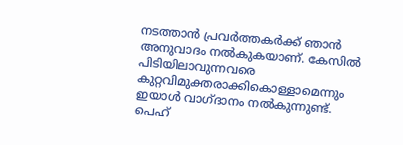നടത്താൻ പ്രവർത്തകർക്ക് ഞാൻ അനുവാദം നൽകുകയാണ്. കേസിൽ പിടിയിലാവുന്നവരെ കുറ്റവിമുക്തരാക്കികൊള്ളാമെന്നും ഇയാൾ വാഗ്ദാനം നൽകുന്നുണ്ട്.
പെഹ്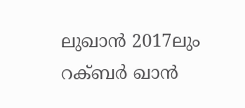ലുഖാൻ 2017ലും റക്ബർ ഖാൻ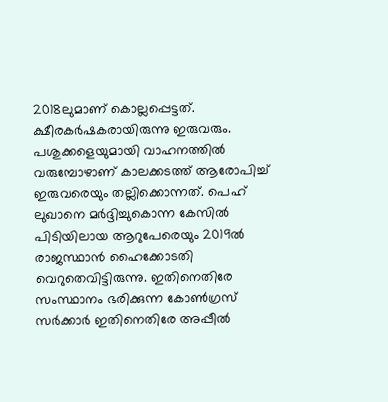2018ലുമാണ് കൊല്ലപ്പെട്ടത്. ക്ഷീരകർഷകരായിരുന്നു ഇരുവരും. പശുക്കളെയുമായി വാഹനത്തിൽ വരുമ്പോഴാണ് കാലക്കടത്ത് ആരോപിച്ച് ഇരുവരെയും തല്ലിക്കൊന്നത്. പെഹ് ലുഖാനെ മർദ്ദിച്ചുകൊന്ന കേസിൽ പിടിയിലായ ആറുപേരെയും 2019ൽ രാജസ്ഥാൻ ഹൈക്കോടതി വെറുതെവിട്ടിരുന്നു. ഇതിനെതിരേ സംസ്ഥാനം ഭരിക്കുന്ന കോൺഗ്രസ് സർക്കാർ ഇതിനെതിരേ അപ്പീൽ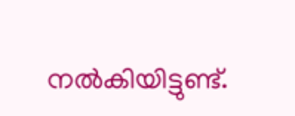നൽകിയിട്ടുണ്ട്.